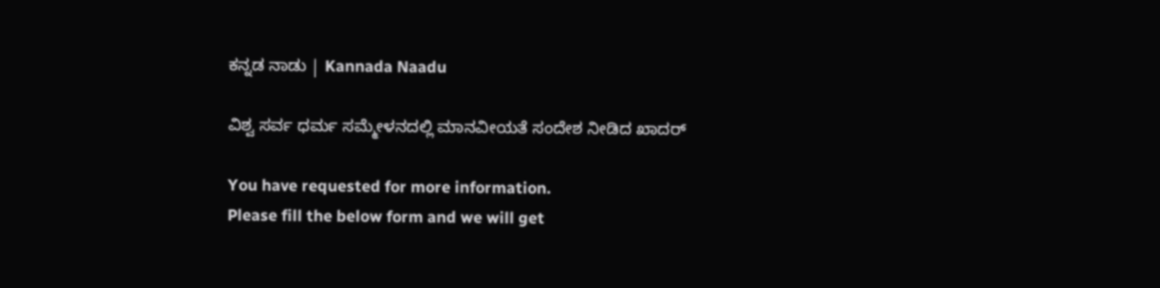ಕನ್ನಡ ನಾಡು | Kannada Naadu

ವಿಶ್ವ ಸರ್ವ ಧರ್ಮ ಸಮ್ಮೇಳನದಲ್ಲಿ ಮಾನವೀಯತೆ ಸಂದೇಶ ನೀಡಿದ ಖಾದರ್‌

You have requested for more information.
Please fill the below form and we will get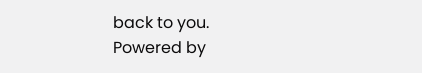back to you.
Powered by